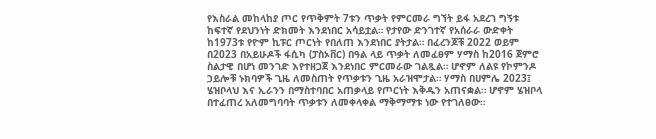የእስራል መከላከያ ጦር የጥቅምት 7ቱን ጥቃት የምርመራ ግኘት ይፋ አደረገ ግኝቱ ከፍተኛ የደህንነት ድክመት እንደነበር አሳይቷል። የታየው ድንገተኛ የአሰራራ ውድቀት ከ1973ቱ የዮም ኪፑር ጦርነት የበለጠ እንደነበር ያትታል። በፈረንጆቹ 2022 ወይም በ2023 በአይሁዶች ፋሲካ (ፓስኦቨር) በዓል ላይ ጥቃት ለመፈፀም ሃማስ ከ2016 ጀምሮ ስልታዊ በሆነ መንገድ እየተዘጋጀ እንደነበር ምርመራው ገልጿል። ሆኖም ለልዩ የኮምንዶ ኃይሎቹ ኑክባዎች ጊዜ ለመስጠት የጥቃቱን ጊዜ አራዝሞታል። ሃማስ በሀምሌ 2023፤ ሄዝቦላህ እና ኢራንን በማስተባበር አጠቃላይ የጦርነት እቅዱን አጠናቋል። ሆኖም ሄዝቦላ በተፈጠረ አለመግባባት ጥቃቱን ለመቀላቀል ማቅማማቱ ነው የተገለፀው።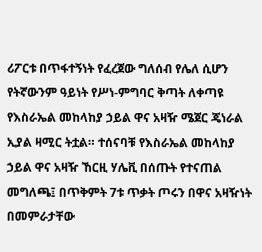ሪፖርቱ በጥፋተኝነት የፈረጀው ግለሰብ የሌለ ሲሆን የትኛውንም ዓይነት የሥነ-ምግባር ቅጣት ለቀጣዩ የእስራኤል መከላከያ ኃይል ዋና አዛዥ ሜጀር ጄነራል ኢያል ዛሚር ትቷል። ተሰናባቹ የእስራኤል መከላከያ ኃይል ዋና አዛዥ ኸርዚ ሃሌቪ በሰጡት የተናጠል መግለጫ፤ በጥቅምት 7ቱ ጥቃት ጦሩን በዋና አዛዥነት በመምራታቸው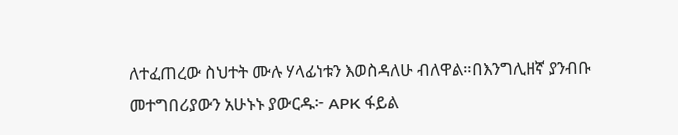ለተፈጠረው ስህተት ሙሉ ሃላፊነቱን እወስዳለሁ ብለዋል።በእንግሊዘኛ ያንብቡ መተግበሪያውን አሁኑኑ ያውርዱ፦ APK ፋይል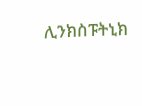ሊንክስፑትኒክ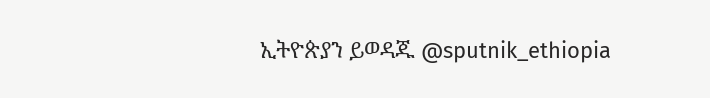ኢትዮጵያን ይወዳጁ @sputnik_ethiopia